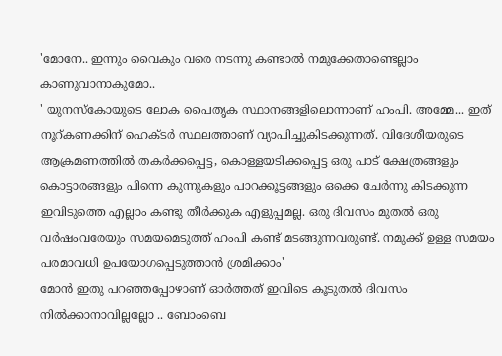'മോനേ.. ഇന്നും വൈകും വരെ നടന്നു കണ്ടാൽ നമുക്കേതാണ്ടെല്ലാം കാണുവാനാകുമോ..
' യുനസ്കോയുടെ ലോക പൈതൃക സ്ഥാനങ്ങളിലൊന്നാണ് ഹംപി. അമ്മേ... ഇത് നൂറ്കണക്കിന് ഹെക്ടർ സ്ഥലത്താണ് വ്യാപിച്ചുകിടക്കുന്നത്. വിദേശീയരുടെ ആക്രമണത്തിൽ തകർക്കപ്പെട്ട, കൊള്ളയടിക്കപ്പെട്ട ഒരു പാട് ക്ഷേത്രങ്ങളും കൊട്ടാരങ്ങളും പിന്നെ കുന്നുകളും പാറക്കൂട്ടങ്ങളും ഒക്കെ ചേർന്നു കിടക്കുന്ന ഇവിടുത്തെ എല്ലാം കണ്ടു തീർക്കുക എളുപ്പമല്ല. ഒരു ദിവസം മുതൽ ഒരു വർഷംവരേയും സമയമെടുത്ത് ഹംപി കണ്ട് മടങ്ങുന്നവരുണ്ട്. നമുക്ക് ഉള്ള സമയം പരമാവധി ഉപയോഗപ്പെടുത്താൻ ശ്രമിക്കാം'
മോൻ ഇതു പറഞ്ഞപ്പോഴാണ് ഓർത്തത് ഇവിടെ കൂടുതൽ ദിവസം നിൽക്കാനാവില്ലല്ലോ .. ബോംബെ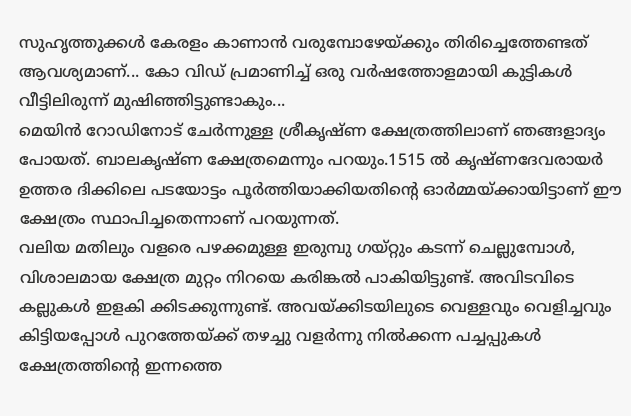സുഹൃത്തുക്കൾ കേരളം കാണാൻ വരുമ്പോഴേയ്ക്കും തിരിച്ചെത്തേണ്ടത് ആവശ്യമാണ്... കോ വിഡ് പ്രമാണിച്ച് ഒരു വർഷത്തോളമായി കുട്ടികൾ വീട്ടിലിരുന്ന് മുഷിഞ്ഞിട്ടുണ്ടാകും...
മെയിൻ റോഡിനോട് ചേർന്നുള്ള ശ്രീകൃഷ്ണ ക്ഷേത്രത്തിലാണ് ഞങ്ങളാദ്യം പോയത്. ബാലകൃഷ്ണ ക്ഷേത്രമെന്നും പറയും.1515 ൽ കൃഷ്ണദേവരായർ ഉത്തര ദിക്കിലെ പടയോട്ടം പൂർത്തിയാക്കിയതിൻ്റെ ഓർമ്മയ്ക്കായിട്ടാണ് ഈ ക്ഷേത്രം സ്ഥാപിച്ചതെന്നാണ് പറയുന്നത്.
വലിയ മതിലും വളരെ പഴക്കമുള്ള ഇരുമ്പു ഗയ്റ്റും കടന്ന് ചെല്ലുമ്പോൾ, വിശാലമായ ക്ഷേത്ര മുറ്റം നിറയെ കരിങ്കൽ പാകിയിട്ടുണ്ട്. അവിടവിടെ കല്ലുകൾ ഇളകി ക്കിടക്കുന്നുണ്ട്. അവയ്ക്കിടയിലുടെ വെള്ളവും വെളിച്ചവും കിട്ടിയപ്പോൾ പുറത്തേയ്ക്ക് തഴച്ചു വളർന്നു നിൽക്കന്ന പച്ചപ്പുകൾ ക്ഷേത്രത്തിൻ്റെ ഇന്നത്തെ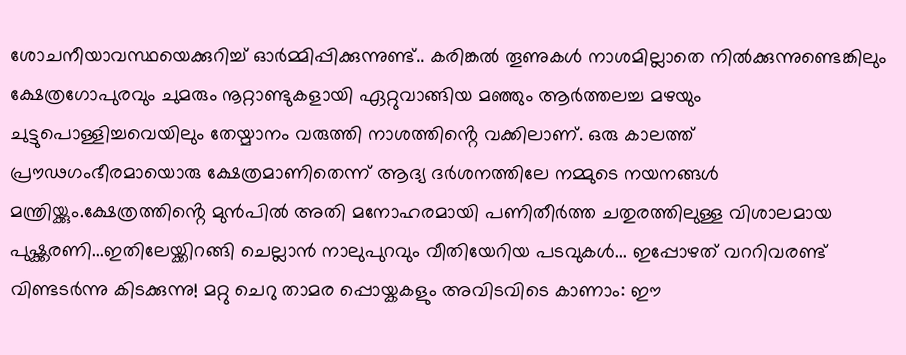ശോചനീയാവസ്ഥയെക്കുറിച്ച് ഓർമ്മിപ്പിക്കുന്നുണ്ട്.. കരിങ്കൽ തൂണുകൾ നാശമില്ലാതെ നിൽക്കുന്നുണ്ടെങ്കിലും ക്ഷേത്രഗോപുരവും ചുമരും നൂറ്റാണ്ടുകളായി ഏറ്റുവാങ്ങിയ മഞ്ഞും ആർത്തലച്ച മഴയും ചുട്ടുപൊള്ളിച്ചവെയിലും തേയ്മാനം വരുത്തി നാശത്തിൻ്റെ വക്കിലാണ്. ഒരു കാലത്ത് പ്രൗഢഗംഭീരമായൊരു ക്ഷേത്രമാണിതെന്ന് ആദ്യ ദർശനത്തിലേ നമ്മുടെ നയനങ്ങൾ മന്ത്രിയ്ക്കും.ക്ഷേത്രത്തിൻ്റെ മുൻപിൽ അതി മനോഹരമായി പണിതീർത്ത ചതുരത്തിലുള്ള വിശാലമായ പുഷ്ക്കരണി...ഇതിലേയ്ക്കിറങ്ങി ചെല്ലാൻ നാലുപുറവും വീതിയേറിയ പടവുകൾ... ഇപ്പോഴത് വററിവരണ്ട് വിണ്ടടർന്നു കിടക്കുന്നു! മറ്റു ചെറു താമര പ്പൊയ്കകളും അവിടവിടെ കാണാം: ഈ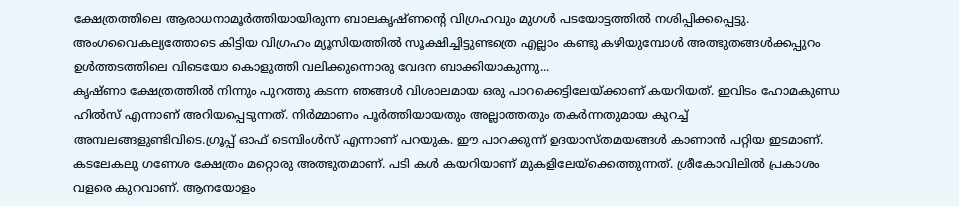ക്ഷേത്രത്തിലെ ആരാധനാമൂർത്തിയായിരുന്ന ബാലകൃഷ്ണൻ്റെ വിഗ്രഹവും മുഗൾ പടയോട്ടത്തിൽ നശിപ്പിക്കപ്പെട്ടു. അംഗവൈകല്യത്തോടെ കിട്ടിയ വിഗ്രഹം മ്യൂസിയത്തിൽ സൂക്ഷിച്ചിട്ടുണ്ടത്രെ എല്ലാം കണ്ടു കഴിയുമ്പോൾ അത്ഭുതങ്ങൾക്കപ്പുറം ഉൾത്തടത്തിലെ വിടെയോ കൊളുത്തി വലിക്കുന്നൊരു വേദന ബാക്കിയാകുന്നു...
കൃഷ്ണാ ക്ഷേത്രത്തിൽ നിന്നും പുറത്തു കടന്ന ഞങ്ങൾ വിശാലമായ ഒരു പാറക്കെട്ടിലേയ്ക്കാണ് കയറിയത്. ഇവിടം ഹോമകുണ്ഡ ഹിൽസ് എന്നാണ് അറിയപ്പെടുന്നത്. നിർമ്മാണം പൂർത്തിയായതും അല്ലാത്തതും തകർന്നതുമായ കുറച്ച് അമ്പലങ്ങളുണ്ടിവിടെ.ഗ്രൂപ്പ് ഓഫ് ടെമ്പിംൾസ് എന്നാണ് പറയുക. ഈ പാറക്കുന്ന് ഉദയാസ്തമയങ്ങൾ കാണാൻ പറ്റിയ ഇടമാണ്.
കടലേകലു ഗണേശ ക്ഷേത്രം മറ്റൊരു അത്ഭുതമാണ്. പടി കൾ കയറിയാണ് മുകളിലേയ്ക്കെത്തുന്നത്. ശ്രീകോവിലിൽ പ്രകാശം വളരെ കുറവാണ്. ആനയോളം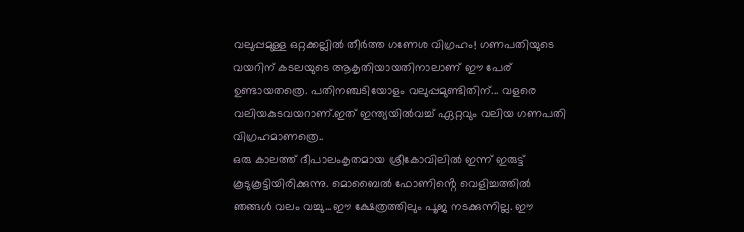വലുപ്പമുള്ള ഒറ്റക്കല്ലിൽ തീർത്ത ഗണേശ വിഗ്രഹം! ഗണപതിയുടെ വയറിന് കടലയുടെ ആകൃതിയായതിനാലാണ് ഈ പേര് ഉണ്ടായതത്രെ. പതിനഞ്ചടിയോളം വലുപ്പമുണ്ടിതിന്... വളരെ വലിയകുടവയറാണ്.ഇത് ഇന്ത്യയിൽവച്ച് ഏറ്റവും വലിയ ഗണപതി വിഗ്രഹമാണത്രെ..
ഒരു കാലത്ത് ദീപാലംകൃതമായ ശ്രീകോവിലിൽ ഇന്ന് ഇരുട്ട് കൂടുകൂട്ടിയിരിക്കുന്നു. മൊബൈൽ ഫോണിൻ്റെ വെളിച്ചത്തിൽ ഞങ്ങൾ വലം വച്ചു...ഈ ക്ഷേത്രത്തിലും പൂജ നടക്കുന്നില്ല. ഈ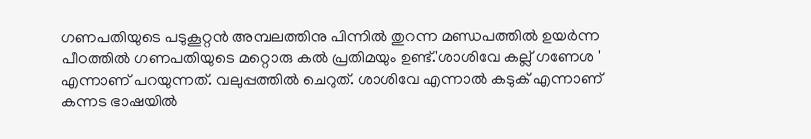ഗണപതിയുടെ പടുകൂറ്റൻ അമ്പലത്തിനു പിന്നിൽ തുറന്ന മണ്ഡപത്തിൽ ഉയർന്ന പീഠത്തിൽ ഗണപതിയുടെ മറ്റൊരു കൽ പ്രതിമയും ഉണ്ട്.'ശാശിവേ കല്ല് ഗണേശ ' എന്നാണ് പറയുന്നത്. വലുപ്പത്തിൽ ചെറുത്. ശാശിവേ എന്നാൽ കടുക് എന്നാണ് കന്നട ഭാഷയിൽ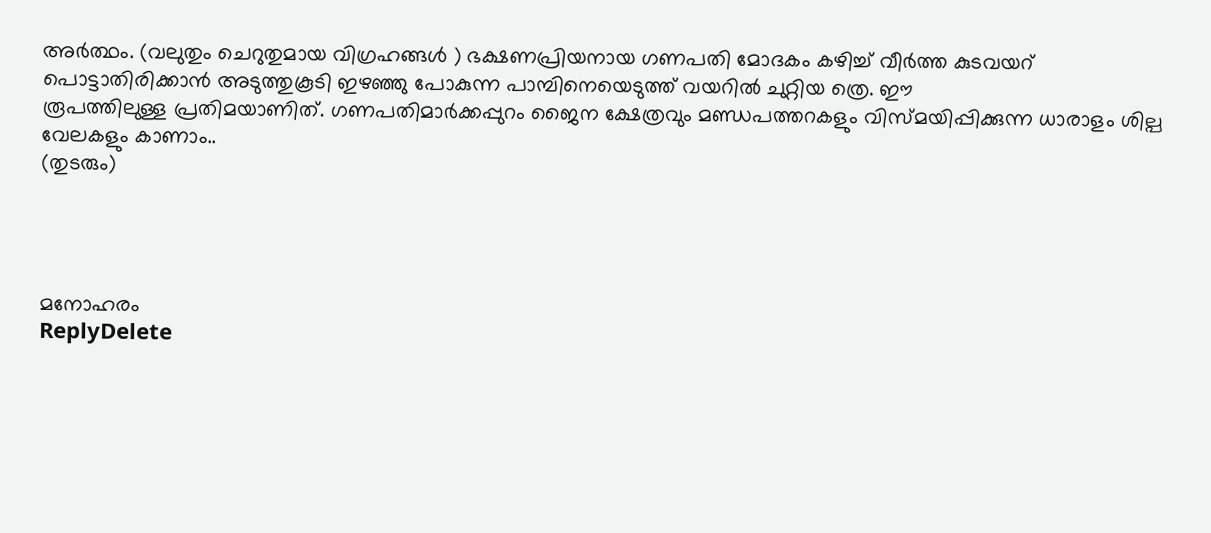അർത്ഥം. (വലുതും ചെറുതുമായ വിഗ്രഹങ്ങൾ ) ഭക്ഷണപ്രിയനായ ഗണപതി മോദകം കഴിച്ച് വീർത്ത കുടവയറ് പൊട്ടാതിരിക്കാൻ അടുത്തുകൂടി ഇഴഞ്ഞു പോകുന്ന പാമ്പിനെയെടുത്ത് വയറിൽ ചുറ്റിയ ത്രെ. ഈ
രൂപത്തിലുള്ള പ്രതിമയാണിത്. ഗണപതിമാർക്കപ്പുറം ജൈന ക്ഷേത്രവും മണ്ഡപത്തറകളും വിസ്മയിപ്പിക്കുന്ന ധാരാളം ശില്പ വേലകളും കാണാം..
(തുടരും)




മനോഹരം
ReplyDelete